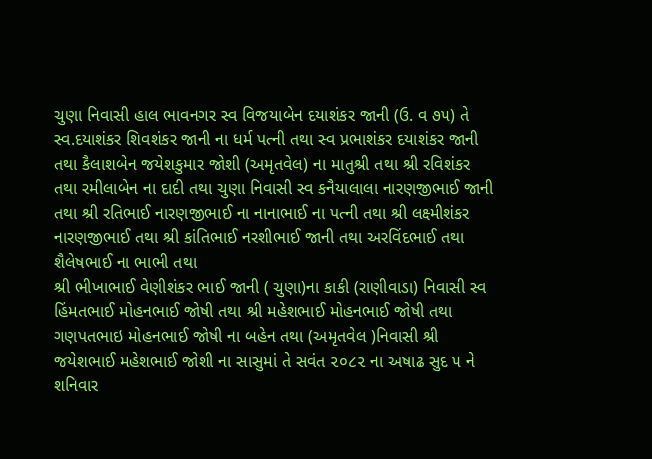ચુણા નિવાસી હાલ ભાવનગર સ્વ વિજયાબેન દયાશંકર જાની (ઉ. વ ૭૫) તે સ્વ.દયાશંકર શિવશંકર જાની ના ધર્મ પત્ની તથા સ્વ પ્રભાશંકર દયાશંકર જાની તથા કૈલાશબેન જયેશકુમાર જોશી (અમૃતવેલ) ના માતુશ્રી તથા શ્રી રવિશંકર તથા રમીલાબેન ના દાદી તથા ચુણા નિવાસી સ્વ કનૈયાલાલા નારણજીભાઈ જાની તથા શ્રી રતિભાઈ નારણજીભાઈ ના નાનાભાઈ ના પત્ની તથા શ્રી લક્ષ્મીશંકર નારણજીભાઈ તથા શ્રી કાંતિભાઈ નરશીભાઈ જાની તથા અરવિંદભાઈ તથા શૈલેષભાઈ ના ભાભી તથા
શ્રી ભીખાભાઈ વેણીશંકર ભાઈ જાની ( ચુણા)ના કાકી (રાણીવાડા) નિવાસી સ્વ હિંમતભાઈ મોહનભાઈ જોષી તથા શ્રી મહેશભાઈ મોહનભાઈ જોષી તથા ગણપતભાઇ મોહનભાઈ જોષી ના બહેન તથા (અમૃતવેલ )નિવાસી શ્રી જયેશભાઈ મહેશભાઈ જોશી ના સાસુમાં તે સવંત ૨૦૮૨ ના અષાઢ સુદ ૫ ને શનિવાર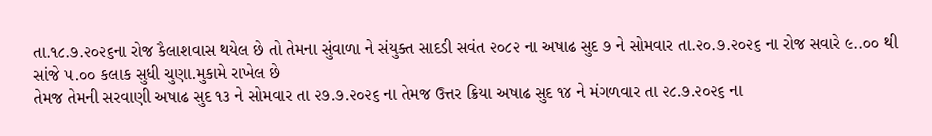તા.૧૮.૭.૨૦૨૬ના રોજ કૈલાશવાસ થયેલ છે તો તેમના સુંવાળા ને સંયુક્ત સાદડી સવંત ૨૦૮૨ ના અષાઢ સુદ ૭ ને સોમવાર તા.૨૦.૭.૨૦૨૬ ના રોજ સવારે ૯..૦૦ થી સાંજે ૫.૦૦ કલાક સુધી ચુણા.મુકામે રાખેલ છે
તેમજ તેમની સરવાણી અષાઢ સુદ ૧૩ ને સોમવાર તા ૨૭.૭.૨૦૨૬ ના તેમજ ઉત્તર ક્રિયા અષાઢ સુદ ૧૪ ને મંગળવાર તા ૨૮.૭.૨૦૨૬ ના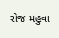રોજ મહુવા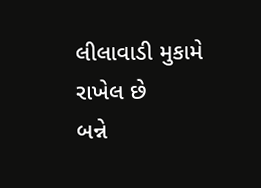લીલાવાડી મુકામે રાખેલ છે
બન્ને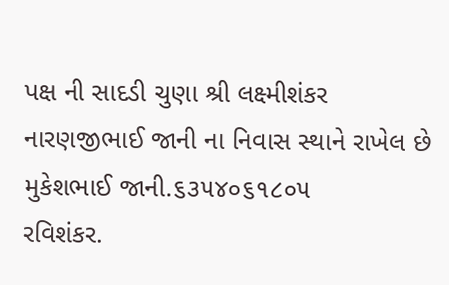પક્ષ ની સાદડી ચુણા શ્રી લક્ષ્મીશંકર નારણજીભાઈ જાની ના નિવાસ સ્થાને રાખેલ છે
મુકેશભાઈ જાની.૬૩૫૪૦૬૧૮૦૫
રવિશંકર.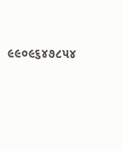૯૯૦૯૬૪૭૮૫૪